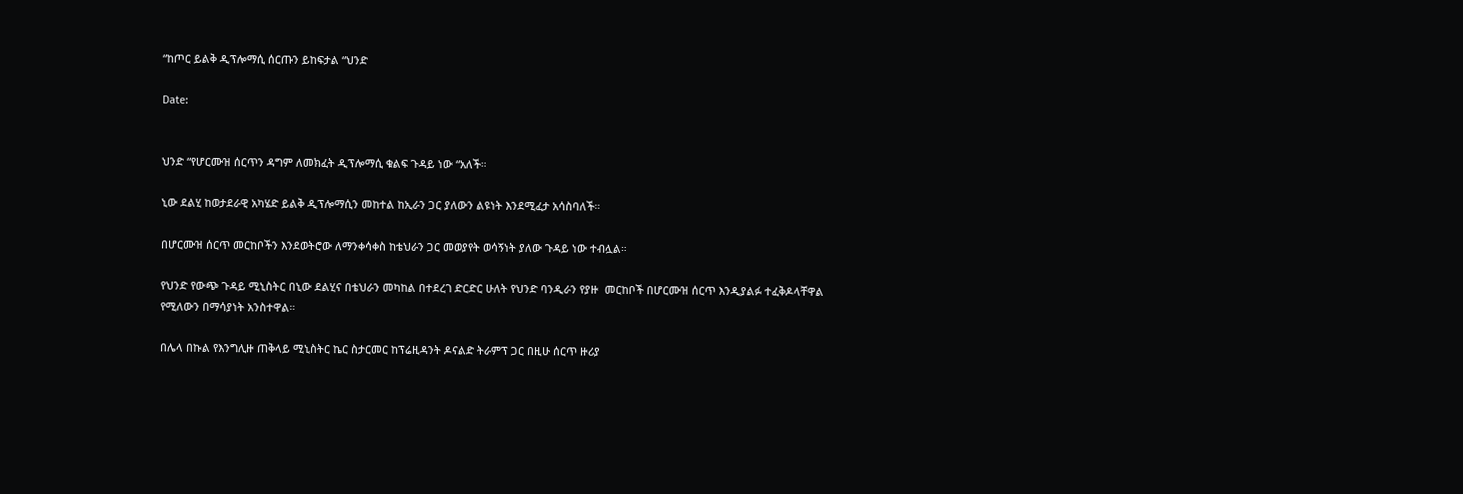“ከጦር ይልቅ ዲፕሎማሲ ሰርጡን ይከፍታል “ህንድ

Date:


ህንድ “የሆርሙዝ ሰርጥን ዳግም ለመክፈት ዲፕሎማሲ ቁልፍ ጉዳይ ነው “አለች።

ኒው ደልሂ ከወታደራዊ አካሄድ ይልቅ ዲፕሎማሲን መከተል ከኢራን ጋር ያለውን ልዩነት እንደሚፈታ አሳስባለች።

በሆርሙዝ ሰርጥ መርከቦችን እንደወትሮው ለማንቀሳቀስ ከቴህራን ጋር መወያየት ወሳኝነት ያለው ጉዳይ ነው ተብሏል።

የህንድ የውጭ ጉዳይ ሚኒስትር በኒው ደልሂና በቴህራን መካከል በተደረገ ድርድር ሁለት የህንድ ባንዲራን የያዙ  መርከቦች በሆርሙዝ ሰርጥ እንዲያልፉ ተፈቅዶላቸዋል የሚለውን በማሳያነት አንስተዋል።

በሌላ በኩል የእንግሊዙ ጠቅላይ ሚኒስትር ኬር ስታርመር ከፕሬዚዳንት ዶናልድ ትራምፕ ጋር በዚሁ ሰርጥ ዙሪያ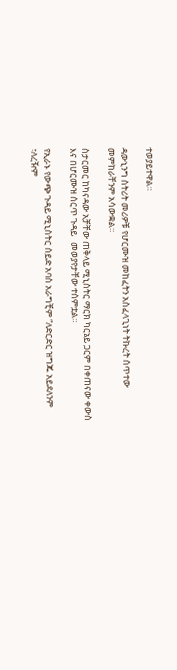ተወያይተዋል።

ዳውኒንግ ስትሪት መሪዎቹ የሆርሙዝ መከፈትን አስፈላጊነት ትኩረት ሰጥተው መምከራቸንም አሳውቋል።

ስታርመር ከካናዳው አቻቸው ጠቅላይ ሚኒስትር ማርክ ካርኔይ ጋርም በቀጠናው ቀውስ እና በሆርሙዝ ሰርጥ ጉዳይ   መወያየታቸው ተሰምቷል።

የኢራኑ የውጭ ጉዳይ ሚኒስትር ሰይድ አባስ አራግቺም “ለድርድር ዝግጁ አይደለንም
፣ለረዥም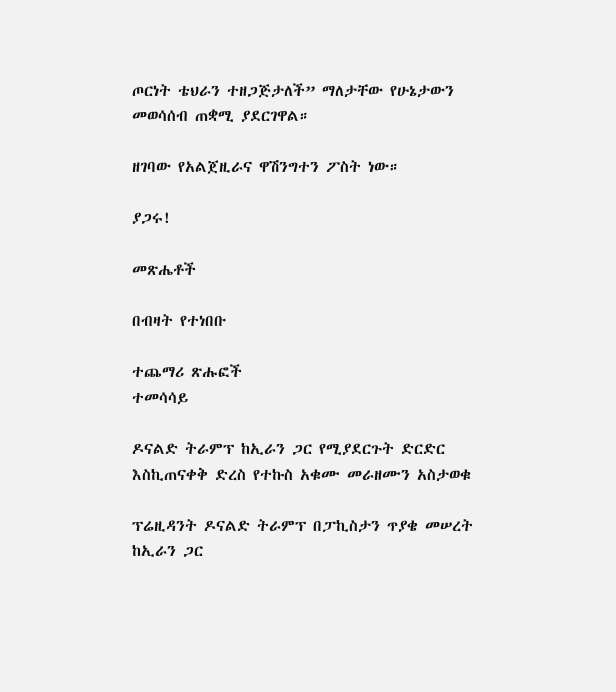ጦርነት ቴህራን ተዘጋጅታለች” ማለታቸው የሁኔታውን መወሳሰብ ጠቋሚ ያደርገዋል።

ዘገባው የአልጀዚራና ዋሽንግተን ፖስት ነው።

ያጋሩ!

መጽሔቶች

በብዛት የተነበቡ

ተጨማሪ ጽሑፎች
ተመሳሳይ

ዶናልድ ትራምፕ ከኢራን ጋር የሚያደርጉት ድርድር እስኪጠናቀቅ ድረስ የተኩስ አቁሙ መራዘሙን አስታወቁ

ፕሬዚዳንት ዶናልድ ትራምፕ በፓኪስታን ጥያቄ መሠረት ከኢራን ጋር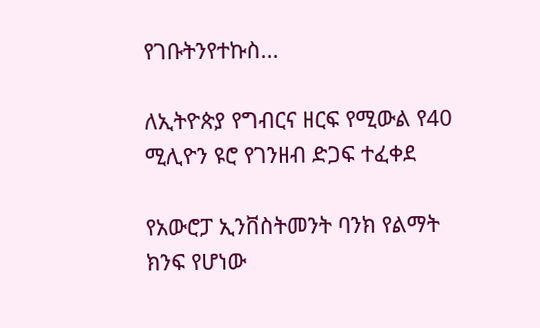የገቡትንየተኩስ...

ለኢትዮጵያ የግብርና ዘርፍ የሚውል የ40 ሚሊዮን ዩሮ የገንዘብ ድጋፍ ተፈቀደ

የአውሮፓ ኢንቨስትመንት ባንክ የልማት ክንፍ የሆነው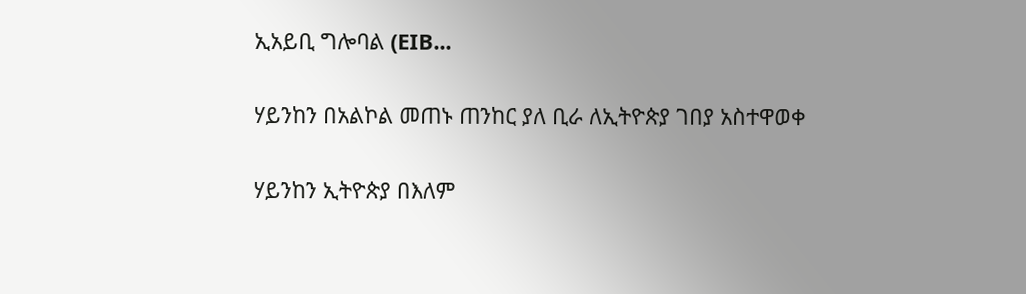ኢአይቢ ግሎባል (EIB...

ሃይንከን በአልኮል መጠኑ ጠንከር ያለ ቢራ ለኢትዮጵያ ገበያ አስተዋወቀ

ሃይንከን ኢትዮጵያ በእለም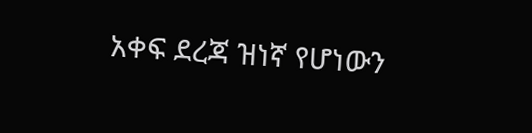አቀፍ ደረጃ ዝነኛ የሆነውን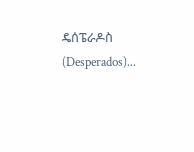ዴሰፔራዶስ (Desperados)...